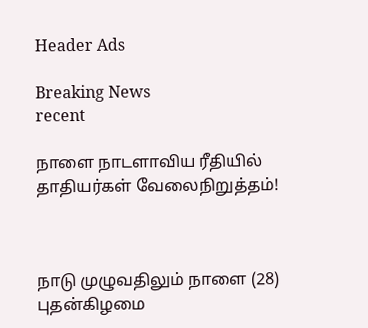Header Ads

Breaking News
recent

நாளை நாடளாவிய ரீதியில் தாதியர்கள் வேலைநிறுத்தம்!



நாடு முழுவதிலும் நாளை (28) புதன்கிழமை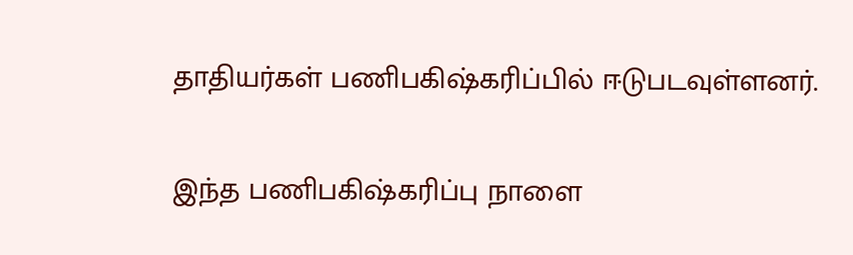தாதியர்கள் பணிபகிஷ்கரிப்பில் ஈடுபடவுள்ளனர்.

இந்த பணிபகிஷ்கரிப்பு நாளை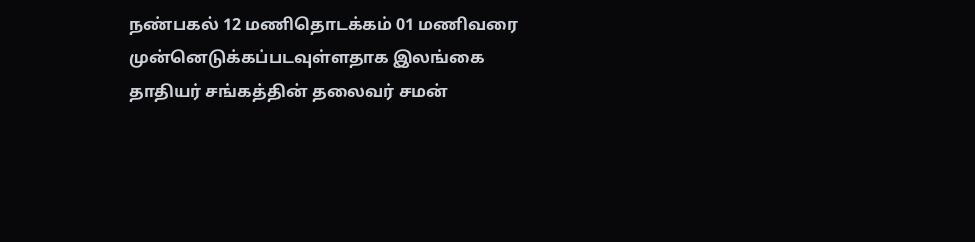நண்பகல் 12 மணிதொடக்கம் 01 மணிவரை முன்னெடுக்கப்படவுள்ளதாக இலங்கை தாதியர் சங்கத்தின் தலைவர் சமன்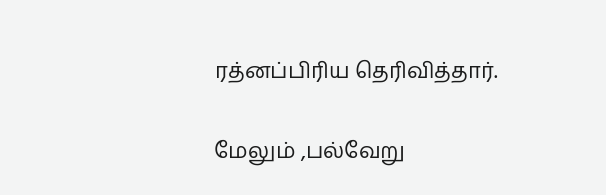ரத்னப்பிரிய தெரிவித்தார்.

மேலும் ,பல்வேறு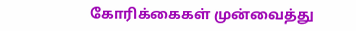கோரிக்கைகள் முன்வைத்து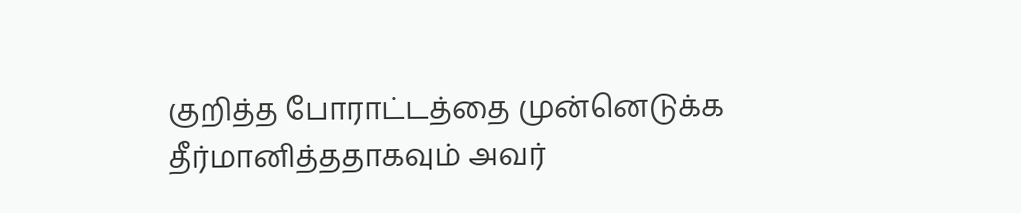குறித்த போராட்டத்தை முன்னெடுக்க தீர்மானித்ததாகவும் அவர்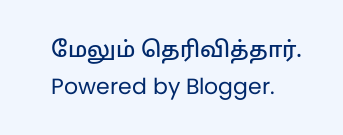மேலும் தெரிவித்தார்.
Powered by Blogger.